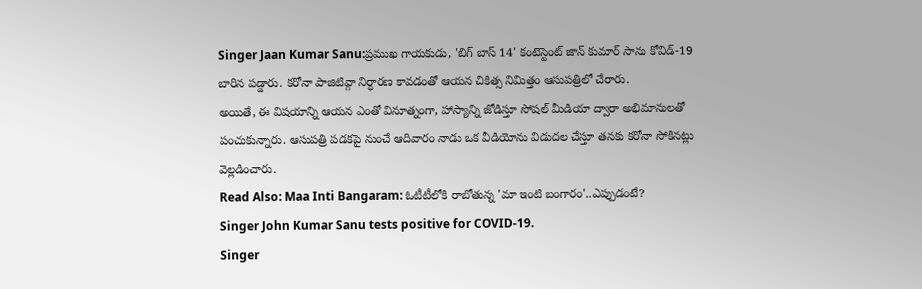Singer Jaan Kumar Sanu:ప్రముఖ గాయకుడు, 'బిగ్ బాస్ 14' కంటెస్టెంట్ జాన్ కుమార్ సాను కోవిడ్-19 బారిన పడ్డారు. కరోనా పాజిటివ్గా నిర్ధారణ కావడంతో ఆయన చికిత్స నిమిత్తం ఆసుపత్రిలో చేరారు.
అయితే, ఈ విషయాన్ని ఆయన ఎంతో వినూత్నంగా, హాస్యాన్ని జోడిస్తూ సోషల్ మీడియా ద్వారా అభిమానులతో పంచుకున్నారు. ఆసుపత్రి పడకపై నుంచే ఆదివారం నాడు ఒక వీడియోను విడుదల చేస్తూ తనకు కరోనా సోకినట్లు వెల్లడించారు.
Read Also: Maa Inti Bangaram: ఓటీటీలోకి రాబోతున్న 'మా ఇంటి బంగారం'..ఎప్పుడంటే?
Singer John Kumar Sanu tests positive for COVID-19.
Singer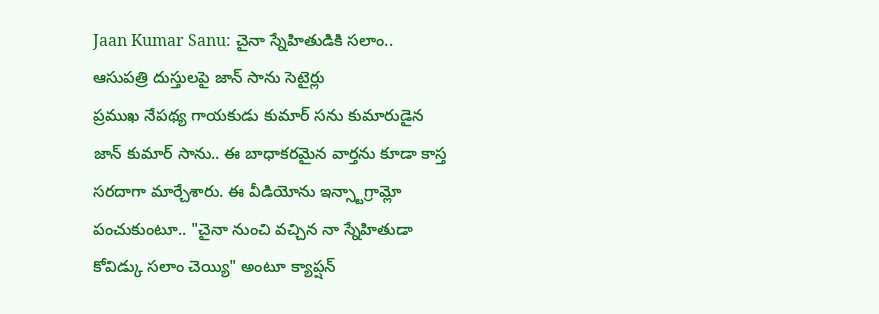Jaan Kumar Sanu: చైనా స్నేహితుడికి సలాం.. ఆసుపత్రి దుస్తులపై జాన్ సాను సెటైర్లు
ప్రముఖ నేపథ్య గాయకుడు కుమార్ సను కుమారుడైన జాన్ కుమార్ సాను.. ఈ బాధాకరమైన వార్తను కూడా కాస్త సరదాగా మార్చేశారు. ఈ వీడియోను ఇన్స్టాగ్రామ్లో పంచుకుంటూ.. "చైనా నుంచి వచ్చిన నా స్నేహితుడా కోవిడ్కు సలాం చెయ్యి" అంటూ క్యాప్షన్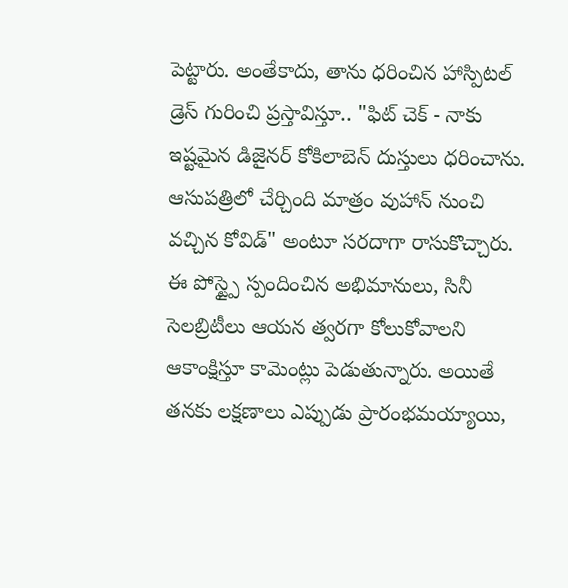పెట్టారు. అంతేకాదు, తాను ధరించిన హాస్పిటల్ డ్రెస్ గురించి ప్రస్తావిస్తూ.. "ఫిట్ చెక్ - నాకు ఇష్టమైన డిజైనర్ కోకిలాబెన్ దుస్తులు ధరించాను. ఆసుపత్రిలో చేర్చింది మాత్రం వుహాన్ నుంచి వచ్చిన కోవిడ్" అంటూ సరదాగా రాసుకొచ్చారు. ఈ పోస్ట్పై స్పందించిన అభిమానులు, సినీ సెలబ్రిటీలు ఆయన త్వరగా కోలుకోవాలని ఆకాంక్షిస్తూ కామెంట్లు పెడుతున్నారు. అయితే తనకు లక్షణాలు ఎప్పుడు ప్రారంభమయ్యాయి,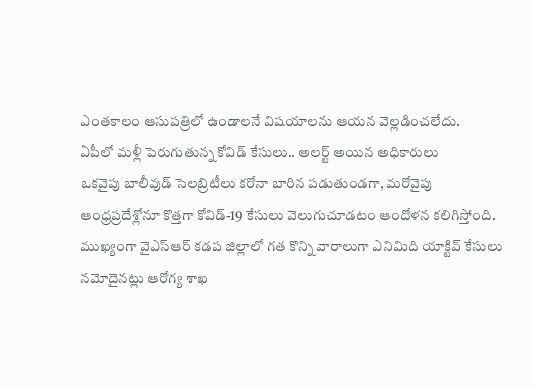ఎంతకాలం ఆసుపత్రిలో ఉండాలనే విషయాలను ఆయన వెల్లడించలేదు.
ఏపీలో మళ్లీ పెరుగుతున్న కోవిడ్ కేసులు.. అలర్ట్ అయిన అధికారులు
ఒకవైపు బాలీవుడ్ సెలబ్రిటీలు కరోనా బారిన పడుతుండగా, మరోవైపు ఆంధ్రప్రదేశ్లోనూ కొత్తగా కోవిడ్-19 కేసులు వెలుగుచూడటం ఆందోళన కలిగిస్తోంది. ముఖ్యంగా వైఎస్ఆర్ కడప జిల్లాలో గత కొన్ని వారాలుగా ఎనిమిది యాక్టివ్ కేసులు నమోదైనట్లు ఆరోగ్య శాఖ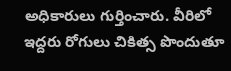అధికారులు గుర్తించారు. వీరిలో ఇద్దరు రోగులు చికిత్స పొందుతూ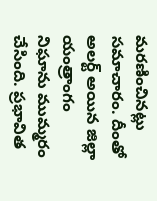మరణించినట్లు సమాచారం. దీంతో అలర్ట్ అయిన జిల్లా యంత్రాంగం నిఘాను ముమ్మరం చేసింది. ప్రభావిత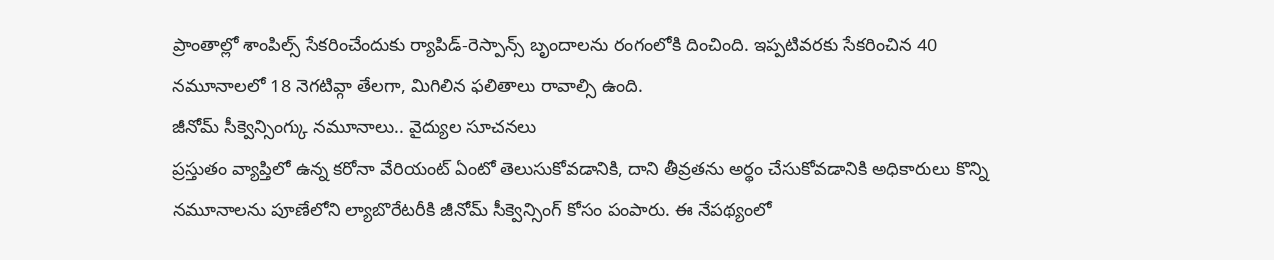ప్రాంతాల్లో శాంపిల్స్ సేకరించేందుకు ర్యాపిడ్-రెస్పాన్స్ బృందాలను రంగంలోకి దించింది. ఇప్పటివరకు సేకరించిన 40 నమూనాలలో 18 నెగటివ్గా తేలగా, మిగిలిన ఫలితాలు రావాల్సి ఉంది.
జీనోమ్ సీక్వెన్సింగ్కు నమూనాలు.. వైద్యుల సూచనలు
ప్రస్తుతం వ్యాప్తిలో ఉన్న కరోనా వేరియంట్ ఏంటో తెలుసుకోవడానికి, దాని తీవ్రతను అర్థం చేసుకోవడానికి అధికారులు కొన్ని నమూనాలను పూణేలోని ల్యాబొరేటరీకి జీనోమ్ సీక్వెన్సింగ్ కోసం పంపారు. ఈ నేపథ్యంలో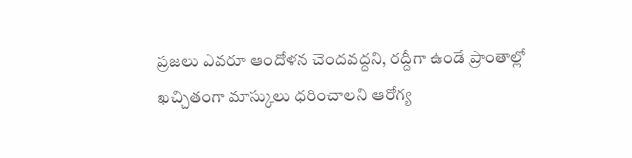ప్రజలు ఎవరూ ఆందోళన చెందవద్దని, రద్దీగా ఉండే ప్రాంతాల్లో ఖచ్చితంగా మాస్కులు ధరించాలని ఆరోగ్య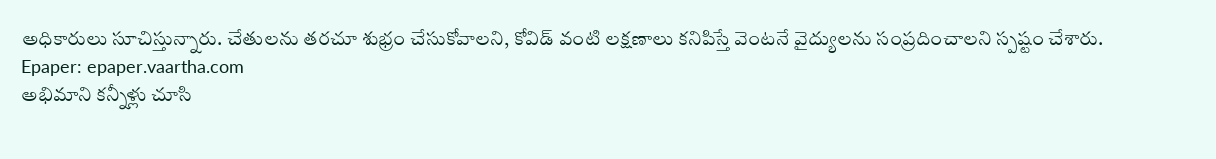అధికారులు సూచిస్తున్నారు. చేతులను తరచూ శుభ్రం చేసుకోవాలని, కోవిడ్ వంటి లక్షణాలు కనిపిస్తే వెంటనే వైద్యులను సంప్రదించాలని స్పష్టం చేశారు.
Epaper: epaper.vaartha.com
అభిమాని కన్నీళ్లు చూసి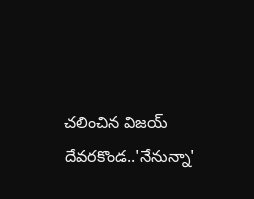చలించిన విజయ్ దేవరకొండ..'నేనున్నా'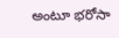అంటూ భరోసా